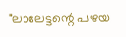"ലാലേട്ടന്റെ പഴയ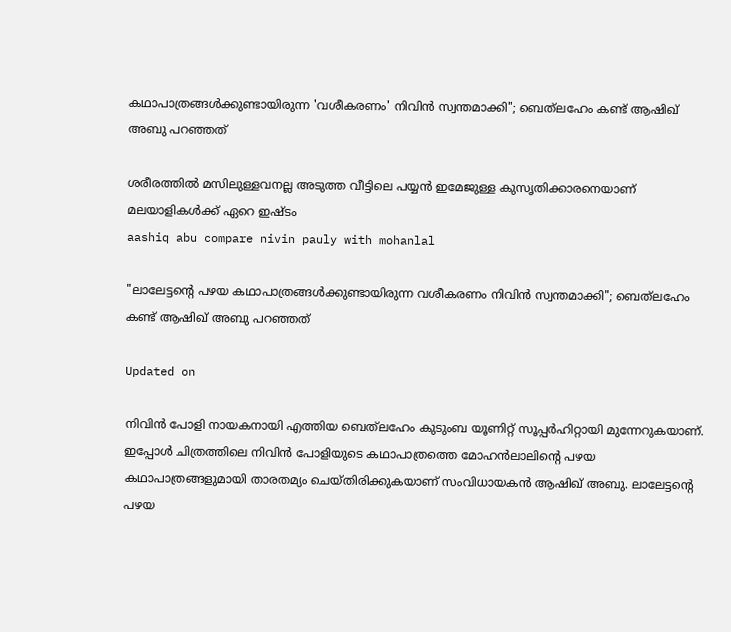കഥാപാത്രങ്ങൾക്കുണ്ടായിരുന്ന 'വശീകരണം' നിവിൻ സ്വന്തമാക്കി"; ബെത്‌ലഹേം കണ്ട് ആഷിഖ് അബു പറഞ്ഞത്

ശരീരത്തിൽ മസിലുള്ളവനല്ല അടുത്ത വീട്ടിലെ പയ്യൻ ഇമേജുള്ള കുസൃതിക്കാരനെയാണ് മലയാളികൾക്ക് ഏറെ ഇഷ്ടം
aashiq abu compare nivin pauly with mohanlal

"ലാലേട്ടന്റെ പഴയ കഥാപാത്രങ്ങൾക്കുണ്ടായിരുന്ന വശീകരണം നിവിൻ സ്വന്തമാക്കി"; ബെത്‌ലഹേം കണ്ട് ആഷിഖ് അബു പറഞ്ഞത്

Updated on

നിവിൻ പോളി നായകനായി എത്തിയ ബെത്‌ലഹേം കുടുംബ യൂണിറ്റ് സൂപ്പർഹിറ്റായി മുന്നേറുകയാണ്. ഇപ്പോൾ ചിത്രത്തിലെ നിവിൻ പോളിയുടെ കഥാപാത്രത്തെ മോഹൻലാലിന്‍റെ പഴയ കഥാപാത്രങ്ങളുമായി താരതമ്യം ചെയ്തിരിക്കുകയാണ് സംവിധായകൻ ആഷിഖ് അബു. ലാലേട്ടന്റെ പഴയ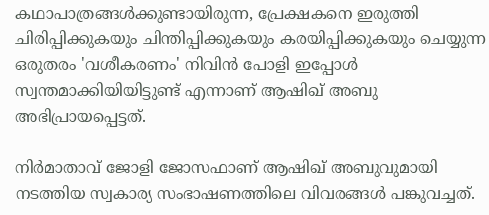കഥാപാത്രങ്ങൾക്കുണ്ടായിരുന്ന, പ്രേക്ഷകനെ ഇരുത്തി ചിരിപ്പിക്കുകയും ചിന്തിപ്പിക്കുകയും കരയിപ്പിക്കുകയും ചെയ്യുന്ന ഒരുതരം 'വശീകരണം' നിവിൻ പോളി ഇപ്പോൾ സ്വന്തമാക്കിയിയിട്ടുണ്ട് എന്നാണ് ആഷിഖ് അബു അഭിപ്രായപ്പെട്ടത്.

നിർമാതാവ് ജോളി ജോസഫാണ് ആഷിഖ് അബുവുമായി നടത്തിയ സ്വകാര്യ സംഭാഷണത്തിലെ വിവരങ്ങൾ പങ്കുവച്ചത്.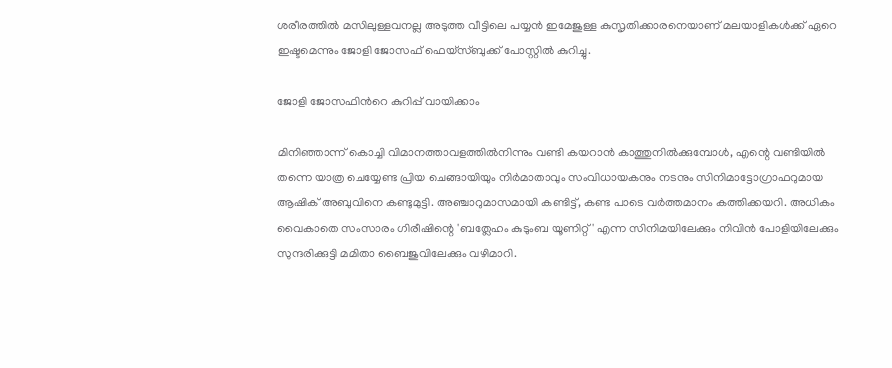ശരീരത്തിൽ മസിലുള്ളവനല്ല അടുത്ത വീട്ടിലെ പയ്യൻ ഇമേജുള്ള കുസൃതിക്കാരനെയാണ് മലയാളികൾക്ക് ഏറെ ഇഷ്ടമെന്നും ജോളി ജോസഫ് ഫെയ്സ്ബുക്ക് പോസ്റ്റിൽ കുറിച്ചു.

ജോളി ജോസഫിന്‍റെ കുറിപ്പ് വായിക്കാം

മിനിഞ്ഞാന്ന് കൊച്ചി വിമാനത്താവളത്തിൽനിന്നും വണ്ടി കയറാൻ കാത്തുനിൽക്കുമ്പോൾ, എന്റെ വണ്ടിയിൽ തന്നെ യാത്ര ചെയ്യേണ്ട പ്രിയ ചെങ്ങായിയും നിർമാതാവും സംവിധായകനും നടനും സിനിമാട്ടോഗ്രാഫറുമായ ആഷിക് അബുവിനെ കണ്ടുമുട്ടി. അഞ്ചാറുമാസമായി കണ്ടിട്ട്, കണ്ട പാടെ വർത്തമാനം കത്തിക്കയറി. അധികം വൈകാതെ സംസാരം ഗിരീഷിന്റെ 'ബത്ലേഹം കുടുംബ യൂണിറ്റ്' എന്ന സിനിമയിലേക്കും നിവിൻ പോളിയിലേക്കും സുന്ദരിക്കുട്ടി മമിതാ ബൈജുവിലേക്കും വഴിമാറി.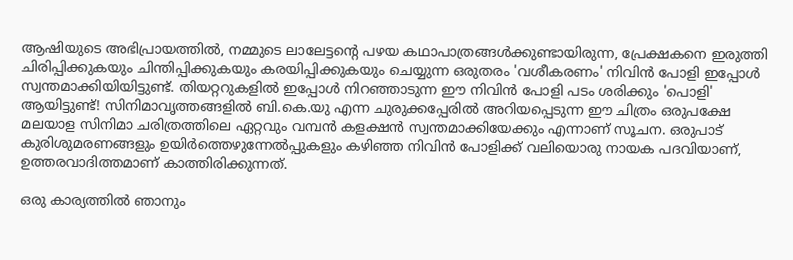ആഷിയുടെ അഭിപ്രായത്തിൽ, നമ്മുടെ ലാലേട്ടന്റെ പഴയ കഥാപാത്രങ്ങൾക്കുണ്ടായിരുന്ന, പ്രേക്ഷകനെ ഇരുത്തി ചിരിപ്പിക്കുകയും ചിന്തിപ്പിക്കുകയും കരയിപ്പിക്കുകയും ചെയ്യുന്ന ഒരുതരം 'വശീകരണം' നിവിൻ പോളി ഇപ്പോൾ സ്വന്തമാക്കിയിയിട്ടുണ്ട്. തിയറ്ററുകളിൽ ഇപ്പോൾ നിറഞ്ഞാടുന്ന ഈ നിവിൻ പോളി പടം ശരിക്കും 'പൊളി' ആയിട്ടുണ്ട്! സിനിമാവൃത്തങ്ങളിൽ ബി.കെ.യു എന്ന ചുരുക്കപ്പേരിൽ അറിയപ്പെടുന്ന ഈ ചിത്രം ഒരുപക്ഷേ മലയാള സിനിമാ ചരിത്രത്തിലെ ഏറ്റവും വമ്പൻ കളക്ഷൻ സ്വന്തമാക്കിയേക്കും എന്നാണ് സൂചന. ഒരുപാട് കുരിശുമരണങ്ങളും ഉയിർത്തെഴുന്നേൽപ്പുകളും കഴിഞ്ഞ നിവിൻ പോളിക്ക് വലിയൊരു നായക പദവിയാണ്, ഉത്തരവാദിത്തമാണ് കാത്തിരിക്കുന്നത്.

ഒരു കാര്യത്തിൽ ഞാനും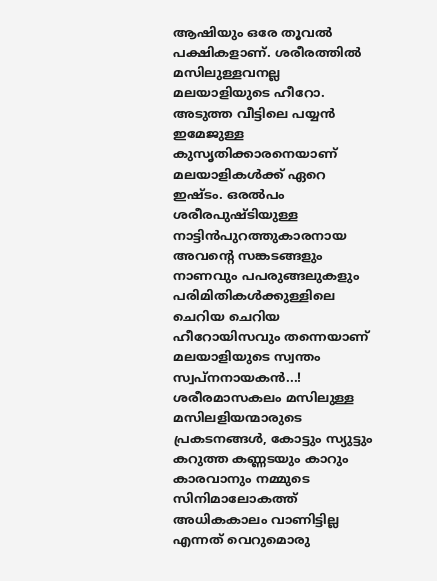ആഷിയും ഒരേ തൂവൽ പക്ഷികളാണ്. ശരീരത്തിൽ മസിലുള്ളവനല്ല മലയാളിയുടെ ഹീറോ. അടുത്ത വീട്ടിലെ പയ്യൻ ഇമേജുള്ള കുസൃതിക്കാരനെയാണ് മലയാളികൾക്ക് ഏറെ ഇഷ്ടം. ഒരൽപം ശരീരപുഷ്ടിയുള്ള നാട്ടിൻപുറത്തുകാരനായ അവന്റെ സങ്കടങ്ങളും നാണവും പപരുങ്ങലുകളും പരിമിതികൾക്കുള്ളിലെ ചെറിയ ചെറിയ ഹീറോയിസവും തന്നെയാണ് മലയാളിയുടെ സ്വന്തം സ്വപ്‌നനായകൻ...! ശരീരമാസകലം മസിലുള്ള മസിലളിയന്മാരുടെ പ്രകടനങ്ങൾ, കോട്ടും സ്യുട്ടും കറുത്ത കണ്ണടയും കാറും കാരവാനും നമ്മുടെ സിനിമാലോകത്ത് അധികകാലം വാണിട്ടില്ല എന്നത് വെറുമൊരു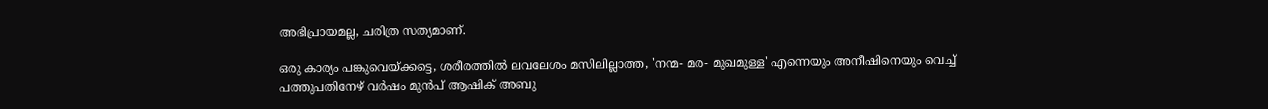അഭിപ്രായമല്ല, ചരിത്ര സത്യമാണ്.

ഒരു കാര്യം പങ്കുവെയ്ക്കട്ടെ, ശരീരത്തിൽ ലവലേശം മസിലില്ലാത്ത, 'നന്മ- മര- മുഖമുള്ള' എന്നെയും അനീഷിനെയും വെച്ച് പത്തുപതിനേഴ് വർഷം മുൻപ് ആഷിക് അബു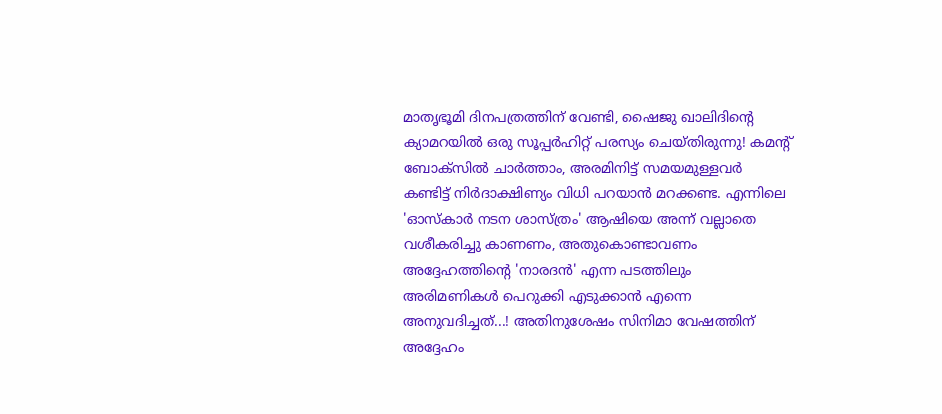മാതൃഭൂമി ദിനപത്രത്തിന് വേണ്ടി, ഷൈജു ഖാലിദിന്റെ ക്യാമറയിൽ ഒരു സൂപ്പർഹിറ്റ് പരസ്യം ചെയ്തിരുന്നു! കമന്റ് ബോക്‌സിൽ ചാർത്താം, അരമിനിട്ട് സമയമുള്ളവർ കണ്ടിട്ട് നിർദാക്ഷിണ്യം വിധി പറയാൻ മറക്കണ്ട. എന്നിലെ 'ഓസ്‌കാർ നടന ശാസ്ത്രം' ആഷിയെ അന്ന് വല്ലാതെ വശീകരിച്ചു കാണണം, അതുകൊണ്ടാവണം അദ്ദേഹത്തിന്റെ 'നാരദൻ' എന്ന പടത്തിലും അരിമണികൾ പെറുക്കി എടുക്കാൻ എന്നെ അനുവദിച്ചത്...! അതിനുശേഷം സിനിമാ വേഷത്തിന് അദ്ദേഹം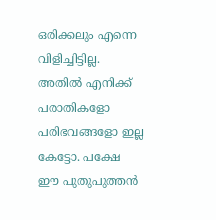ഒരിക്കലും എന്നെ വിളിച്ചിട്ടില്ല. അതിൽ എനിക്ക് പരാതികളോ പരിഭവങ്ങളോ ഇല്ല കേട്ടോ. പക്ഷേ ഈ പുതുപുത്തൻ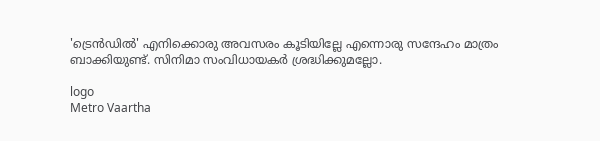'ട്രെൻഡിൽ' എനിക്കൊരു അവസരം കൂടിയില്ലേ എന്നൊരു സന്ദേഹം മാത്രം ബാക്കിയുണ്ട്. സിനിമാ സംവിധായകർ ശ്രദ്ധിക്കുമല്ലോ.

logo
Metro Vaartha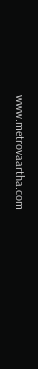www.metrovaartha.com